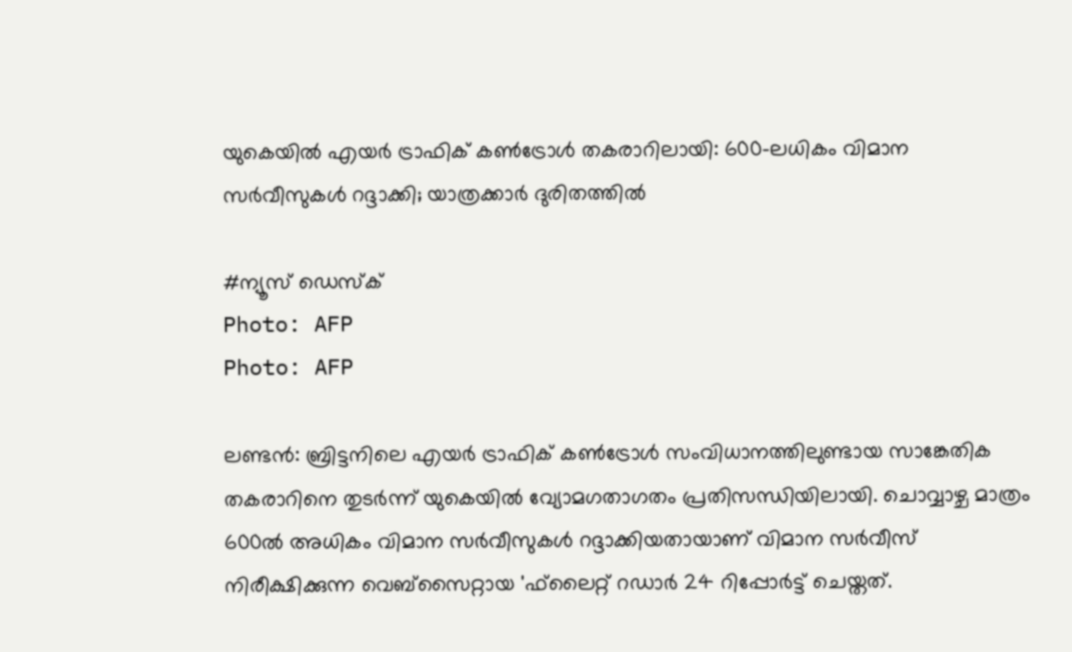യുകെയിൽ എയർ ട്രാഫിക് കൺട്രോൾ തകരാറിലായി: 600-ലധികം വിമാന സർവീസുകൾ റദ്ദാക്കി; യാത്രക്കാർ ദുരിതത്തിൽ

#ന്യൂസ് ഡെസ്ക്
Photo: AFP
Photo: AFP

ലണ്ടൻ: ബ്രിട്ടനിലെ എയർ ട്രാഫിക് കൺട്രോൾ സംവിധാനത്തിലുണ്ടായ സാങ്കേതിക തകരാറിനെ തുടർന്ന് യുകെയിൽ വ്യോമഗതാഗതം പ്രതിസന്ധിയിലായി. ചൊവ്വാഴ്ച മാത്രം 600ൽ അധികം വിമാന സർവീസുകൾ റദ്ദാക്കിയതായാണ് വിമാന സർവീസ് നിരീക്ഷിക്കുന്ന വെബ്സൈറ്റായ 'ഫ്‌ലൈറ്റ് റഡാർ 24 റിപ്പോർട്ട് ചെയ്തത്.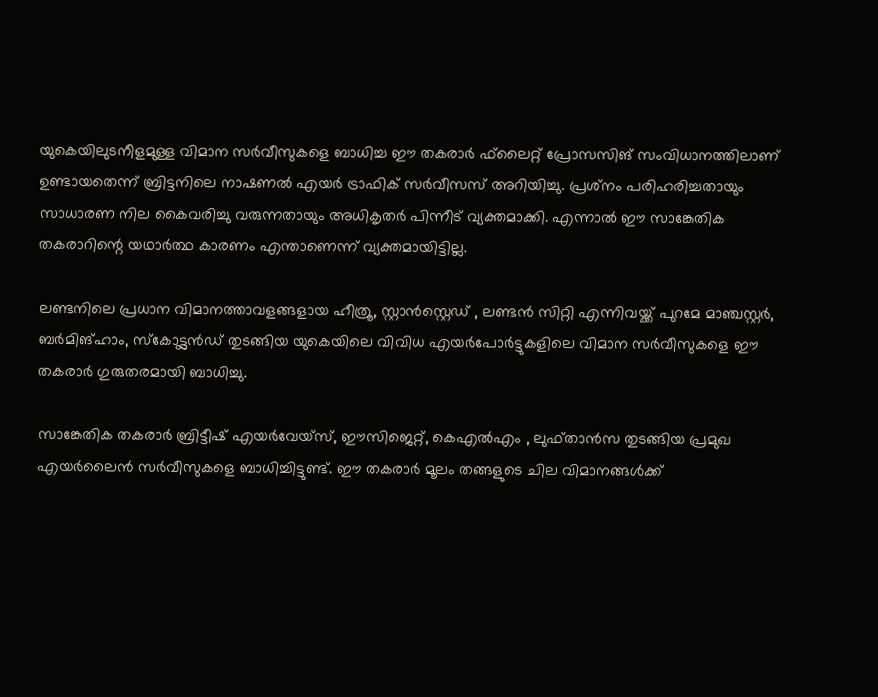യുകെയിലുടനീളമുള്ള വിമാന സർവീസുകളെ ബാധിച്ച ഈ തകരാർ ഫ്‌ലൈറ്റ് പ്രോസസിങ് സംവിധാനത്തിലാണ് ഉണ്ടായതെന്ന് ബ്രിട്ടനിലെ നാഷണൽ എയർ ട്രാഫിക് സർവീസസ് അറിയിച്ചു. പ്രശ്‌നം പരിഹരിച്ചതായും സാധാരണ നില കൈവരിച്ചു വരുന്നതായും അധികൃതർ പിന്നീട് വ്യക്തമാക്കി. എന്നാൽ ഈ സാങ്കേതിക തകരാറിന്റെ യഥാർത്ഥ കാരണം എന്താണെന്ന് വ്യക്തമായിട്ടില്ല.

ലണ്ടനിലെ പ്രധാന വിമാനത്താവളങ്ങളായ ഹീത്രൂ, സ്റ്റാൻസ്റ്റെഡ് , ലണ്ടൻ സിറ്റി എന്നിവയ്ക്ക് പുറമേ മാഞ്ചസ്റ്റർ, ബർമിങ്ഹാം, സ്‌കോട്ട്ലൻഡ് തുടങ്ങിയ യുകെയിലെ വിവിധ എയർപോർട്ടുകളിലെ വിമാന സർവീസുകളെ ഈ തകരാർ ഗുരുതരമായി ബാധിച്ചു.

സാങ്കേതിക തകരാർ ബ്രിട്ടീഷ് എയർവേയ്സ്, ഈസിജെറ്റ്, കെഎൽഎം , ലുഫ്താൻസ തുടങ്ങിയ പ്രമുഖ എയർലൈൻ സർവീസുകളെ ബാധിച്ചിട്ടുണ്ട്. ഈ തകരാർ മൂലം തങ്ങളുടെ ചില വിമാനങ്ങൾക്ക്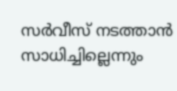സർവീസ് നടത്താൻ സാധിച്ചില്ലെന്നും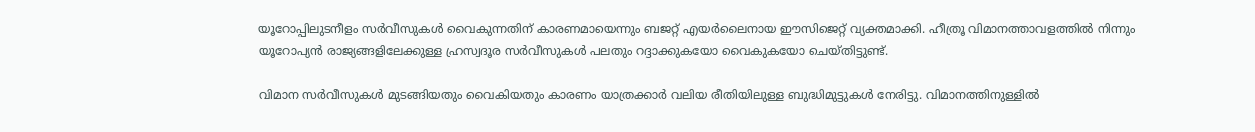യൂറോപ്പിലുടനീളം സർവീസുകൾ വൈകുന്നതിന് കാരണമായെന്നും ബജറ്റ് എയർലൈനായ ഈസിജെറ്റ് വ്യക്തമാക്കി. ഹീത്രൂ വിമാനത്താവളത്തിൽ നിന്നും യൂറോപ്യൻ രാജ്യങ്ങളിലേക്കുള്ള ഹ്രസ്വദൂര സർവീസുകൾ പലതും റദ്ദാക്കുകയോ വൈകുകയോ ചെയ്തിട്ടുണ്ട്.

വിമാന സർവീസുകൾ മുടങ്ങിയതും വൈകിയതും കാരണം യാത്രക്കാർ വലിയ രീതിയിലുള്ള ബുദ്ധിമുട്ടുകൾ നേരിട്ടു. വിമാനത്തിനുള്ളിൽ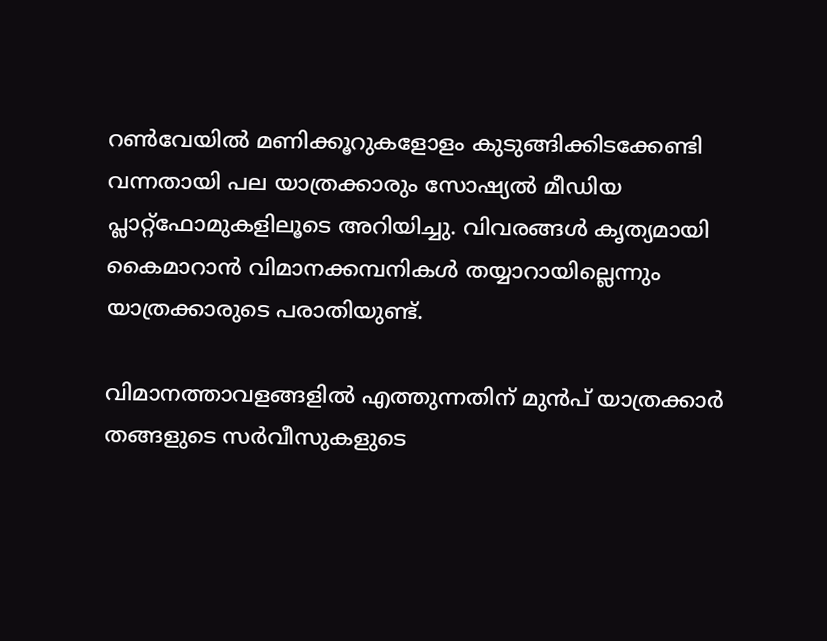റൺവേയിൽ മണിക്കൂറുകളോളം കുടുങ്ങിക്കിടക്കേണ്ടി വന്നതായി പല യാത്രക്കാരും സോഷ്യൽ മീഡിയ പ്ലാറ്റ്ഫോമുകളിലൂടെ അറിയിച്ചു. വിവരങ്ങൾ കൃത്യമായി കൈമാറാൻ വിമാനക്കമ്പനികൾ തയ്യാറായില്ലെന്നും യാത്രക്കാരുടെ പരാതിയുണ്ട്.

വിമാനത്താവളങ്ങളിൽ എത്തുന്നതിന് മുൻപ് യാത്രക്കാർ തങ്ങളുടെ സർവീസുകളുടെ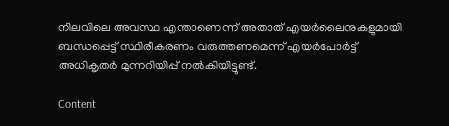നിലവിലെ അവസ്ഥ എന്താണെന്ന് അതാത് എയർലൈനുകളുമായി ബന്ധപ്പെട്ട് സ്ഥിരീകരണം വരുത്തണമെന്ന് എയർപോർട്ട് അധികൃതർ മുന്നറിയിപ്പ് നൽകിയിട്ടുണ്ട്.

Content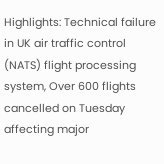Highlights: Technical failure in UK air traffic control (NATS) flight processing system, Over 600 flights cancelled on Tuesday affecting major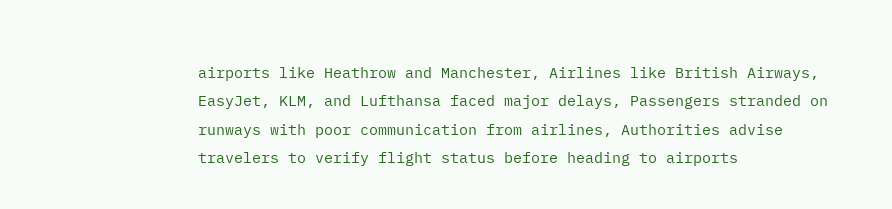airports like Heathrow and Manchester, Airlines like British Airways, EasyJet, KLM, and Lufthansa faced major delays, Passengers stranded on runways with poor communication from airlines, Authorities advise travelers to verify flight status before heading to airports